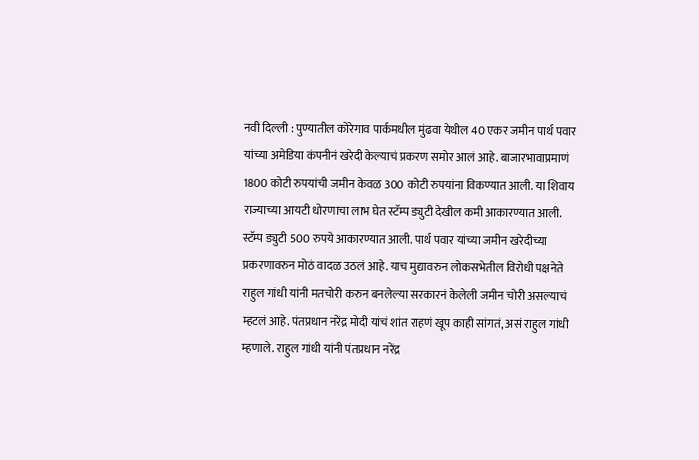नवी दिल्ली : पुण्यातील कोरेगाव पार्कमधील मुंढवा येथील 40 एकर जमीन पार्थ पवार यांच्या अमेडिया कंपनीनं खरेदी केल्याचं प्रकरण समोर आलं आहे. बाजारभावाप्रमाणं 1800 कोटी रुपयांची जमीन केवळ 300 कोटी रुपयांना विकण्यात आली. या शिवाय राज्याच्या आयटी धोरणाचा लाभ घेत स्टॅम्प ड्युटी देखील कमी आकारण्यात आली. स्टॅम्प ड्युटी 500 रुपये आकारण्यात आली. पार्थ पवार यांच्या जमीन खरेदीच्या प्रकरणावरुन मोठं वादळ उठलं आहे. याच मुद्यावरुन लोकसभेतील विरोधी पक्षनेते राहुल गांधी यांनी मतचोरी करुन बनलेल्या सरकारनं केलेली जमीन चोरी असल्याचं म्हटलं आहे. पंतप्रधान नरेंद्र मोदी यांचं शांत राहणं खूप काही सांगतं, असं राहुल गांधी म्हणाले. राहुल गांधी यांनी पंतप्रधान नरेंद्र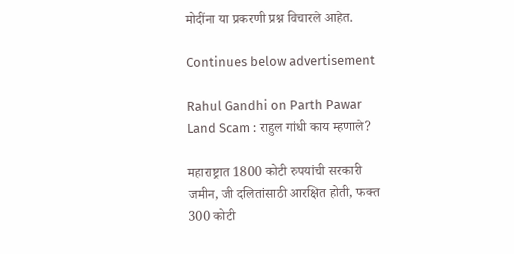मोदींना या प्रकरणी प्रश्न विचारले आहेत.

Continues below advertisement

Rahul Gandhi on Parth Pawar Land Scam : राहुल गांधी काय म्हणाले?

महाराष्ट्रात 1800 कोटी रुपयांची सरकारी जमीन, जी दलितांसाठी आरक्षित होती, फक्त 300 कोटी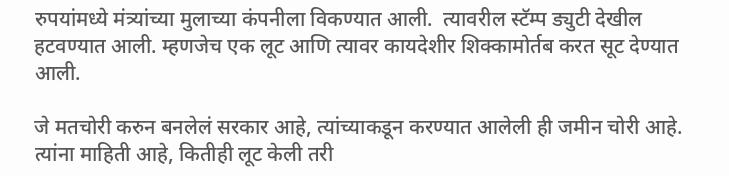रुपयांमध्ये मंत्र्यांच्या मुलाच्या कंपनीला विकण्यात आली.  त्यावरील स्टॅम्प ड्युटी देखील हटवण्यात आली. म्हणजेच एक लूट आणि त्यावर कायदेशीर शिक्कामोर्तब करत सूट देण्यात आली.

जे मतचोरी करुन बनलेलं सरकार आहे, त्यांच्याकडून करण्यात आलेली ही जमीन चोरी आहे. त्यांना माहिती आहे, कितीही लूट केली तरी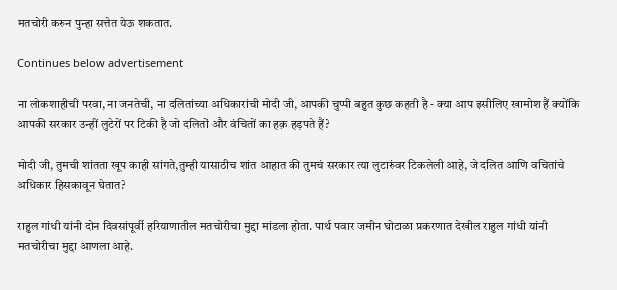मतचोरी करुन पुन्हा सत्तेत येऊ शकतात.

Continues below advertisement

ना लोकशाहीची परवा, ना जनतेची, ना दलितांच्या अधिकारांची मोदी जी, आपकी चुप्पी बहुत कुछ कहती है - क्या आप इसीलिए खामोश हैं क्योंकि आपकी सरकार उन्हीं लुटेरों पर टिकी है जो दलितों और वंचितों का हक़ हड़पते हैं?

मोदी जी, तुमची शांतता खूप काही सांगते,तुम्ही यासाठीच शांत आहात की तुमचं सरकार त्या लुटारुंवर टिकलेली आहे, जे दलित आणि वचितांचे अधिकार हिसकावून घेतात?

राहुल गांधी यांनी दोन दिवसांपूर्वी हरियाणातील मतचोरीचा मुद्दा मांडला होता. पार्थ पवार जमीन घोटाळा प्रकरणात देखील राहुल गांधी यांनी मतचोरीचा मुद्दा आणला आहे.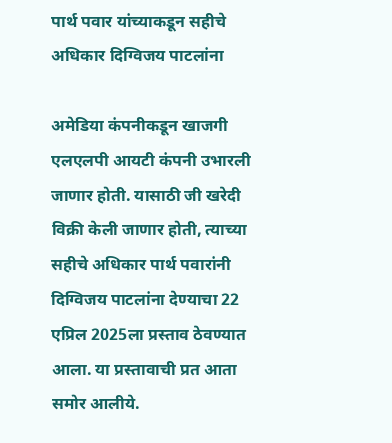पार्थ पवार यांच्याकडून सहीचे अधिकार दिग्विजय पाटलांना

अमेडिया कंपनीकडून खाजगी एलएलपी आयटी कंपनी उभारली जाणार होती. यासाठी जी खरेदी विक्री केली जाणार होती, त्याच्या सहीचे अधिकार पार्थ पवारांनी दिग्विजय पाटलांना देण्याचा 22 एप्रिल 2025ला प्रस्ताव ठेवण्यात आला. या प्रस्तावाची प्रत आता समोर आलीये.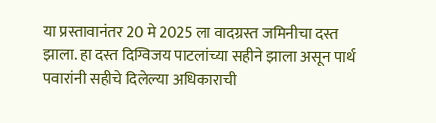या प्रस्तावानंतर 20 मे 2025 ला वादग्रस्त जमिनीचा दस्त झाला. हा दस्त दिग्विजय पाटलांच्या सहीने झाला असून पार्थ पवारांनी सहीचे दिलेल्या अधिकाराची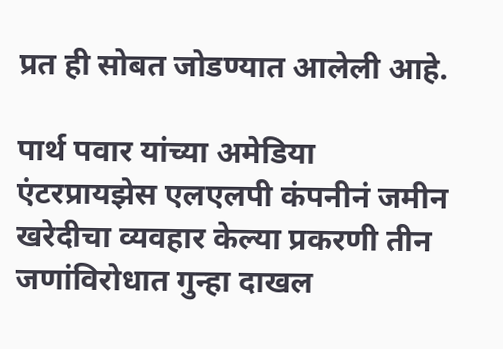प्रत ही सोबत जोडण्यात आलेली आहे.

पार्थ पवार यांच्या अमेडिया एंटरप्रायझेस एलएलपी कंपनीनं जमीन खरेदीचा व्यवहार केल्या प्रकरणी तीन जणांविरोधात गुन्हा दाखल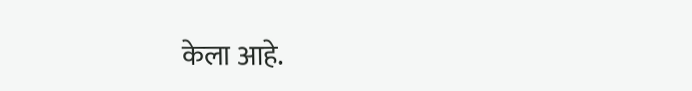केला आहे.